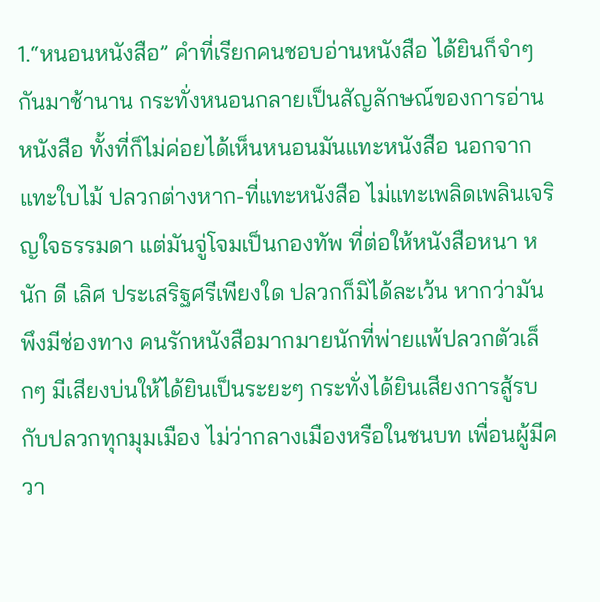1.“หนอนหนังสือ” คำที่เรียกคนชอบอ่านหนังสือ ได้ยินก็จำๆ กันมาช้านาน กระทั่งหนอนกลายเป็นสัญลักษณ์ของการอ่านหนังสือ ทั้งที่ก็ไม่ค่อยได้เห็นหนอนมันแทะหนังสือ นอกจากแทะใบไม้ ปลวกต่างหาก-ที่แทะหนังสือ ไม่แทะเพลิดเพลินเจริญใจธรรมดา แต่มันจู่โจมเป็นกองทัพ ที่ต่อให้หนังสือหนา หนัก ดี เลิศ ประเสริฐศรีเพียงใด ปลวกก็มิได้ละเว้น หากว่ามันพึงมีช่องทาง คนรักหนังสือมากมายนักที่พ่ายแพ้ปลวกตัวเล็กๆ มีเสียงบ่นให้ได้ยินเป็นระยะๆ กระทั่งได้ยินเสียงการสู้รบกับปลวกทุกมุมเมือง ไม่ว่ากลางเมืองหรือในชนบท เพื่อนผู้มีควา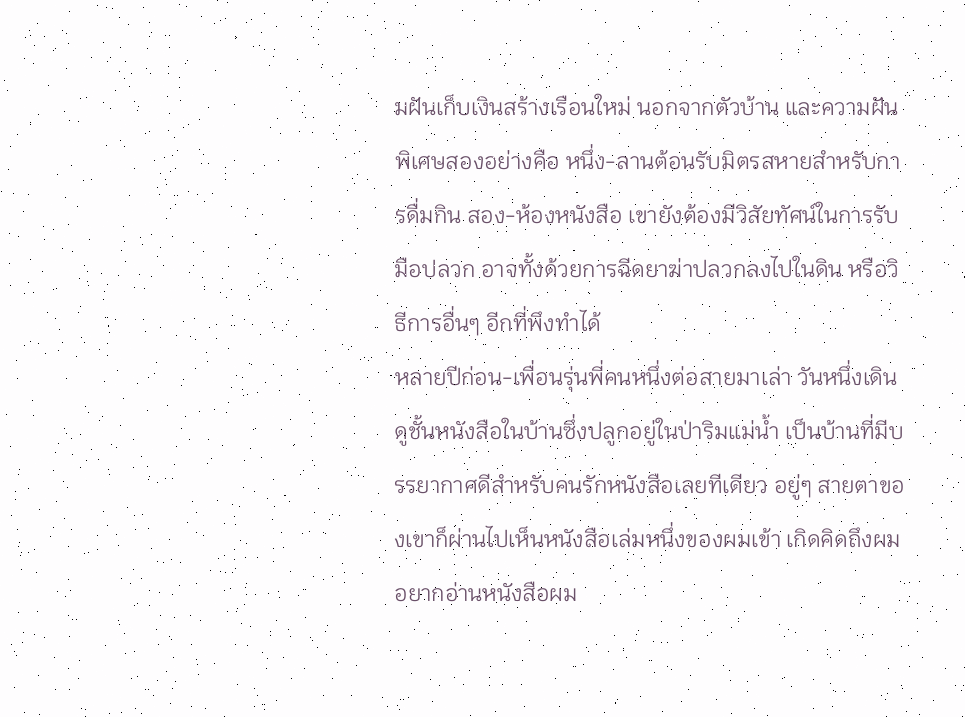มฝันเก็บเงินสร้างเรือนใหม่ นอกจากตัวบ้าน และความฝันพิเศษสองอย่างคือ หนึ่ง-ลานต้อนรับมิตรสหายสำหรับการดื่มกิน สอง-ห้องหนังสือ เขายังต้องมีวิสัยทัศน์ในการรับมือปลวก อาจทั้งด้วยการฉีดยาฆ่าปลวกลงไปในดิน หรือวิธีการอื่นๆ อีกที่พึงทำได้
หลายปีก่อน-เพื่อนรุ่นพี่คนหนึ่งต่อสายมาเล่า วันหนึ่งเดินดูชั้นหนังสือในบ้านซึ่งปลูกอยู่ในป่าริมแม่น้ำ เป็นบ้านที่มีบรรยากาศดีสำหรับคนรักหนังสือเลยทีเดียว อยู่ๆ สายตาของเขาก็ผ่านไปเห็นหนังสือเล่มหนึ่งของผมเข้า เกิดคิดถึงผม อยากอ่านหนังสือผม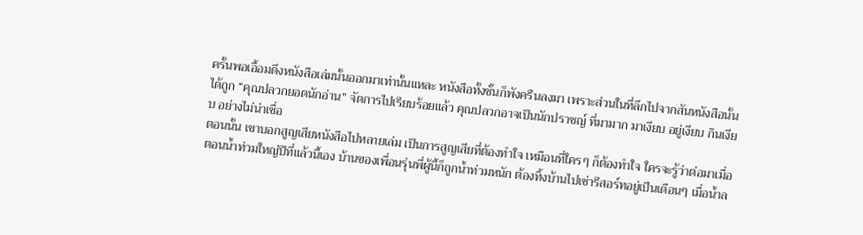ครั้นพอเอื้อมดึงหนังสือเล่มนั้นออกมาเท่านั้นแหละ หนังสือทั้งชั้นก็พังครืนลงมา เพราะส่วนในที่ลึกไปจากสันหนังสือนั้น ได้ถูก “คุณปลวกยอดนักอ่าน” จัดการไปเรียบร้อยแล้ว คุณปลวกอาจเป็นนักปราชญ์ ที่มามาก มาเงียบ อยู่เงียบ กินเงียบ อย่างไม่น่าเชื่อ
ตอนนั้น เขาบอกสูญเสียหนังสือไปหลายเล่ม เป็นการสูญเสียที่ต้องทำใจ เหมือนที่ใครๆ ก็ต้องทำใจ ใครจะรู้ว่าต่อมาเมื่อตอนน้ำท่วมใหญ่ปีที่แล้วนี้เอง บ้านของเพื่อนรุ่นพี่ผู้นี้ก็ถูกน้ำท่วมหนัก ต้องทิ้งบ้านไปเช่ารีสอร์ทอยู่เป็นเดือนๆ เมื่อน้ำล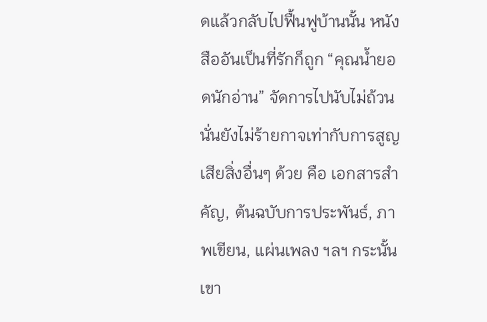ดแล้วกลับไปฟื้นฟูบ้านนั้น หนังสืออันเป็นที่รักก็ถูก “คุณน้ำยอดนักอ่าน” จัดการไปนับไม่ถ้วน นั่นยังไม่ร้ายกาจเท่ากับการสูญเสียสิ่งอื่นๆ ด้วย คือ เอกสารสำคัญ, ต้นฉบับการประพันธ์, ภาพเขียน, แผ่นเพลง ฯลฯ กระนั้นเขา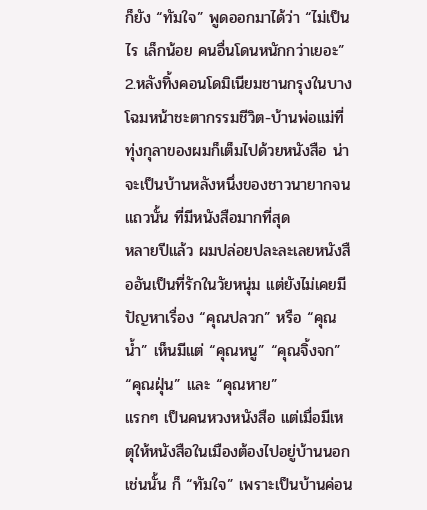ก็ยัง “ทัมใจ” พูดออกมาได้ว่า “ไม่เป็นไร เล็กน้อย คนอื่นโดนหนักกว่าเยอะ”
2.หลังทิ้งคอนโดมิเนียมชานกรุงในบางโฉมหน้าชะตากรรมชีวิต-บ้านพ่อแม่ที่ทุ่งกุลาของผมก็เต็มไปด้วยหนังสือ น่าจะเป็นบ้านหลังหนึ่งของชาวนายากจนแถวนั้น ที่มีหนังสือมากที่สุด
หลายปีแล้ว ผมปล่อยปละละเลยหนังสืออันเป็นที่รักในวัยหนุ่ม แต่ยังไม่เคยมีปัญหาเรื่อง “คุณปลวก” หรือ “คุณน้ำ” เห็นมีแต่ “คุณหนู” “คุณจิ้งจก” “คุณฝุ่น” และ “คุณหาย”
แรกๆ เป็นคนหวงหนังสือ แต่เมื่อมีเหตุให้หนังสือในเมืองต้องไปอยู่บ้านนอกเช่นนั้น ก็ “ทัมใจ” เพราะเป็นบ้านค่อน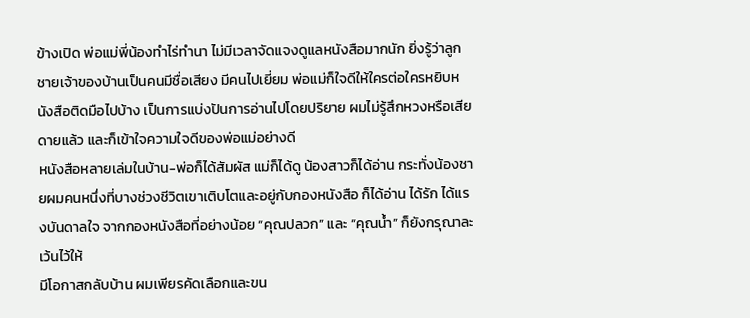ข้างเปิด พ่อแม่พี่น้องทำไร่ทำนา ไม่มีเวลาจัดแจงดูแลหนังสือมากนัก ยิ่งรู้ว่าลูกชายเจ้าของบ้านเป็นคนมีชื่อเสียง มีคนไปเยี่ยม พ่อแม่ก็ใจดีให้ใครต่อใครหยิบหนังสือติดมือไปบ้าง เป็นการแบ่งปันการอ่านไปโดยปริยาย ผมไม่รู้สึกหวงหรือเสียดายแล้ว และก็เข้าใจความใจดีของพ่อแม่อย่างดี
หนังสือหลายเล่มในบ้าน-พ่อก็ได้สัมผัส แม่ก็ได้ดู น้องสาวก็ได้อ่าน กระทั่งน้องชายผมคนหนึ่งที่บางช่วงชีวิตเขาเติบโตและอยู่กับกองหนังสือ ก็ได้อ่าน ได้รัก ได้แรงบันดาลใจ จากกองหนังสือที่อย่างน้อย “คุณปลวก” และ “คุณน้ำ” ก็ยังกรุณาละเว้นไว้ให้
มีโอกาสกลับบ้าน ผมเพียรคัดเลือกและขน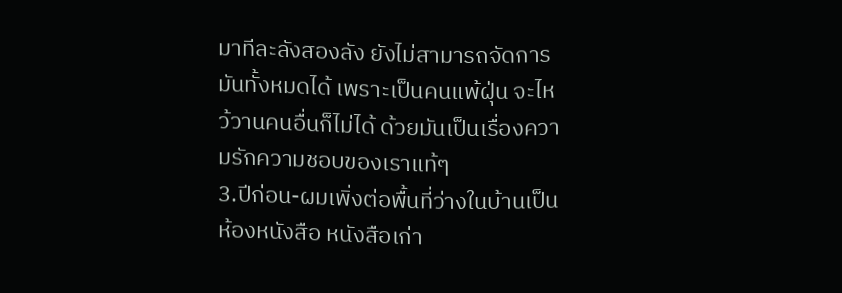มาทีละลังสองลัง ยังไม่สามารถจัดการมันทั้งหมดได้ เพราะเป็นคนแพ้ฝุ่น จะไหว้วานคนอื่นก็ไม่ได้ ด้วยมันเป็นเรื่องความรักความชอบของเราแท้ๆ
3.ปีก่อน-ผมเพิ่งต่อพื้นที่ว่างในบ้านเป็นห้องหนังสือ หนังสือเก่า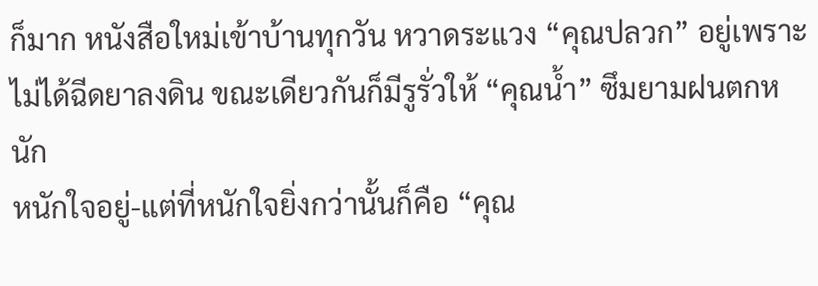ก็มาก หนังสือใหม่เข้าบ้านทุกวัน หวาดระแวง “คุณปลวก” อยู่เพราะไม่ได้ฉีดยาลงดิน ขณะเดียวกันก็มีรูรั่วให้ “คุณน้ำ” ซึมยามฝนตกหนัก
หนักใจอยู่-แต่ที่หนักใจยิ่งกว่านั้นก็คือ “คุณ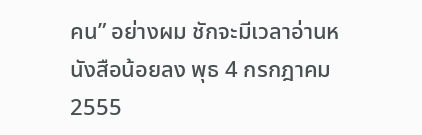คน” อย่างผม ชักจะมีเวลาอ่านหนังสือน้อยลง พุธ 4 กรกฎาคม 2555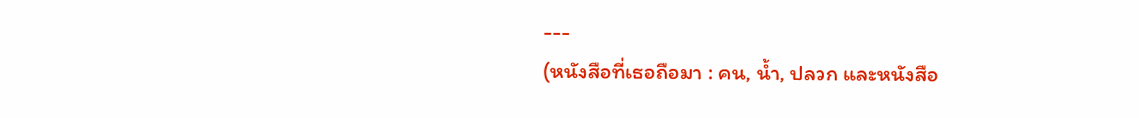---
(หนังสือที่เธอถือมา : คน, น้ำ, ปลวก และหนังสือ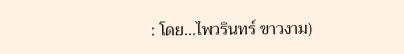: โดย...ไพวรินทร์ ขาวงาม)